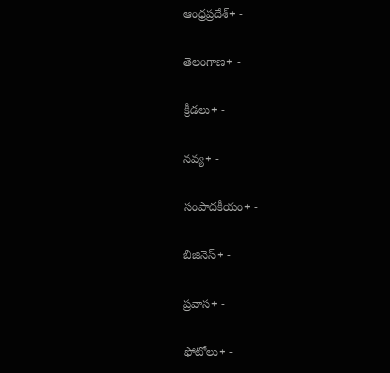ఆంధ్రప్రదేశ్+ -

తెలంగాణ+ -

క్రీడలు+ -

నవ్య+ -

సంపాదకీయం+ -

బిజినెస్+ -

ప్రవాస+ -

ఫోటోలు+ -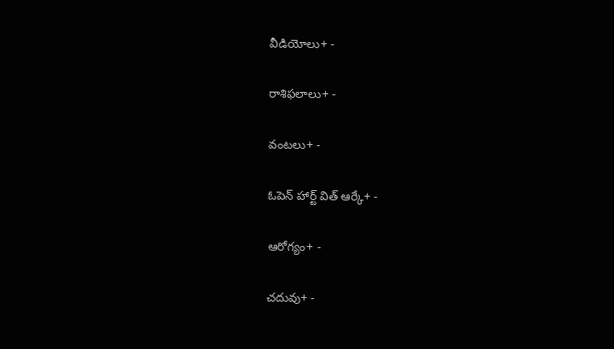వీడియోలు+ -

రాశిఫలాలు+ -

వంటలు+ -

ఓపెన్ హార్ట్ విత్ ఆర్కే+ -

ఆరోగ్యం+ -

చదువు+ -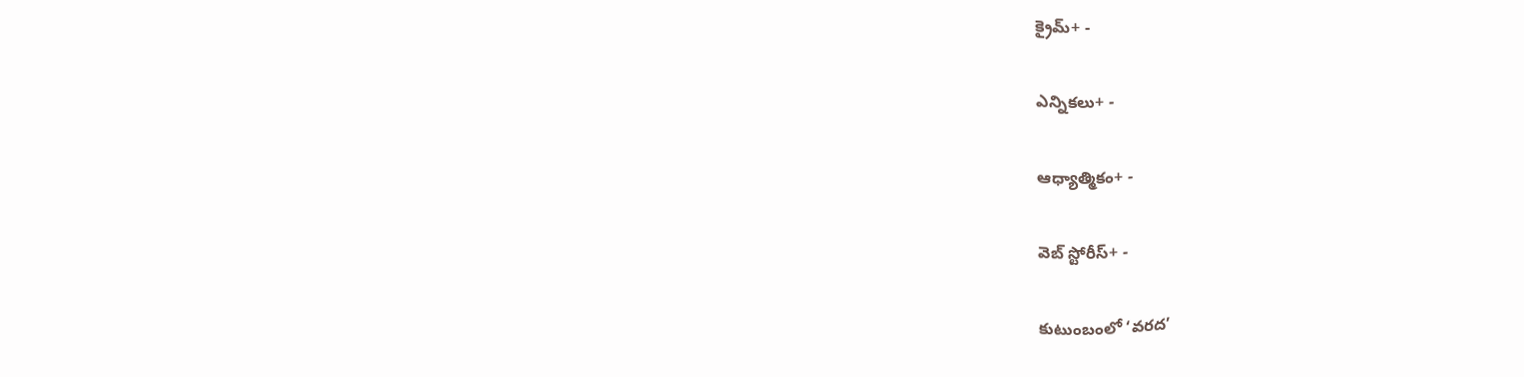క్రైమ్+ -

ఎన్నికలు+ -

ఆధ్యాత్మికం+ -

వెబ్ స్టోరీస్+ -

కుటుంబంలో ‘వరద’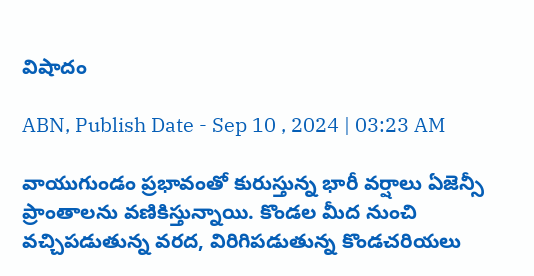విషాదం

ABN, Publish Date - Sep 10 , 2024 | 03:23 AM

వాయుగుండం ప్రభావంతో కురుస్తున్న భారీ వర్షాలు ఏజెన్సీ ప్రాంతాలను వణికిస్తున్నాయి. కొండల మీద నుంచి వచ్చిపడుతున్న వరద, విరిగిపడుతున్న కొండచరియలు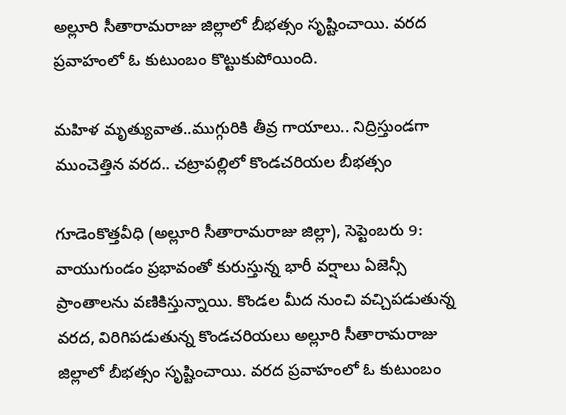అల్లూరి సీతారామరాజు జిల్లాలో బీభత్సం సృష్టించాయి. వరద ప్రవాహంలో ఓ కుటుంబం కొట్టుకుపోయింది.

మహిళ మృత్యువాత..ముగ్గురికి తీవ్ర గాయాలు.. నిద్రిస్తుండగా ముంచెత్తిన వరద.. చట్రాపల్లిలో కొండచరియల బీభత్సం

గూడెంకొత్తవీధి (అల్లూరి సీతారామరాజు జిల్లా), సెప్టెంబరు 9: వాయుగుండం ప్రభావంతో కురుస్తున్న భారీ వర్షాలు ఏజెన్సీ ప్రాంతాలను వణికిస్తున్నాయి. కొండల మీద నుంచి వచ్చిపడుతున్న వరద, విరిగిపడుతున్న కొండచరియలు అల్లూరి సీతారామరాజు జిల్లాలో బీభత్సం సృష్టించాయి. వరద ప్రవాహంలో ఓ కుటుంబం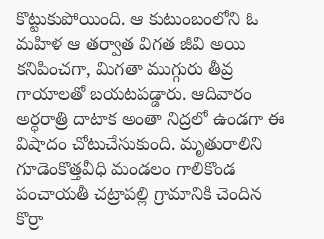కొట్టుకుపోయింది. ఆ కుటుంబంలోని ఓ మహిళ ఆ తర్వాత విగత జీవి అయి కనిపించగా, మిగతా ముగ్గురు తీవ్ర గాయాలతో బయటపడ్డారు. ఆదివారం అర్ధరాత్రి దాటాక అంతా నిద్రలో ఉండగా ఈ విషాదం చోటుచేసుకుంది. మృతురాలిని గూడెంకొత్తవీధి మండలం గాలికొండ పంచాయతీ చట్రాపల్లి గ్రామానికి చెందిన కొర్రా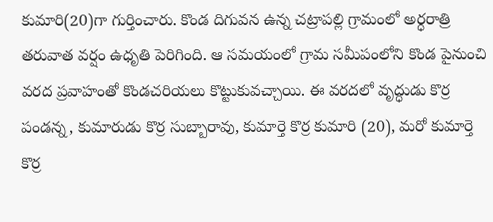కుమారి(20)గా గుర్తించారు. కొండ దిగువన ఉన్న చట్రాపల్లి గ్రామంలో అర్ధరాత్రి తరువాత వర్షం ఉధృతి పెరిగింది. ఆ సమయంలో గ్రామ సమీపంలోని కొండ పైనుంచి వరద ప్రవాహంతో కొండచరియలు కొట్టుకువచ్చాయి. ఈ వరదలో వృద్ధుడు కొర్ర పండన్న, కుమారుడు కొర్ర సుబ్బారావు, కుమార్తె కొర్ర కుమారి (20), మరో కుమార్తె కొర్ర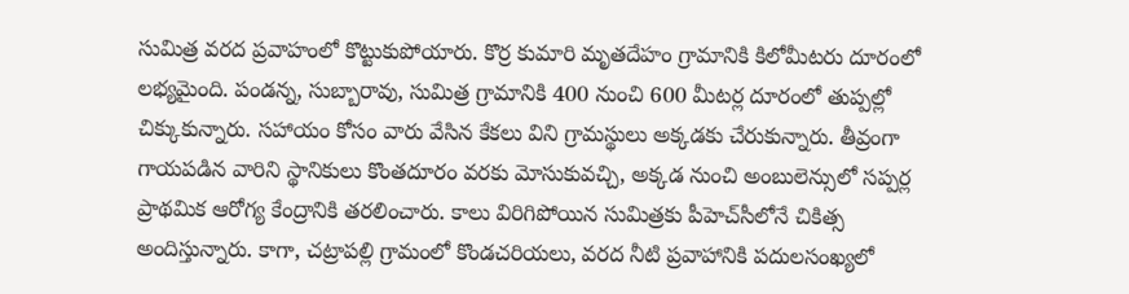సుమిత్ర వరద ప్రవాహంలో కొట్టుకుపోయారు. కొర్ర కుమారి మృతదేహం గ్రామానికి కిలోమీటరు దూరంలో లభ్యమైంది. పండన్న, సుబ్బారావు, సుమిత్ర గ్రామానికి 400 నుంచి 600 మీటర్ల దూరంలో తుప్పల్లో చిక్కుకున్నారు. సహాయం కోసం వారు వేసిన కేకలు విని గ్రామస్థులు అక్కడకు చేరుకున్నారు. తీవ్రంగా గాయపడిన వారిని స్థానికులు కొంతదూరం వరకు మోసుకువచ్చి, అక్కడ నుంచి అంబులెన్సులో సప్పర్ల ప్రాథమిక ఆరోగ్య కేంద్రానికి తరలించారు. కాలు విరిగిపోయిన సుమిత్రకు పీహెచ్‌సీలోనే చికిత్స అందిస్తున్నారు. కాగా, చట్రాపల్లి గ్రామంలో కొండచరియలు, వరద నీటి ప్రవాహానికి పదులసంఖ్యలో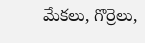మేకలు, గొర్రెలు,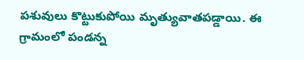పశువులు కొట్టుకుపోయి మృత్యువాతపడ్డాయి. ఈ గ్రామంలో పండన్న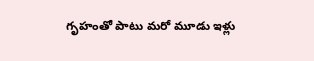గృహంతో పాటు మరో మూడు ఇళ్లు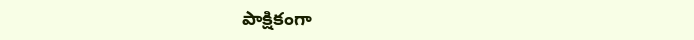పాక్షికంగా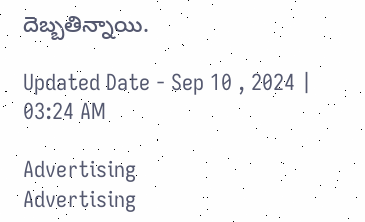దెబ్బతిన్నాయి.

Updated Date - Sep 10 , 2024 | 03:24 AM

Advertising
Advertising